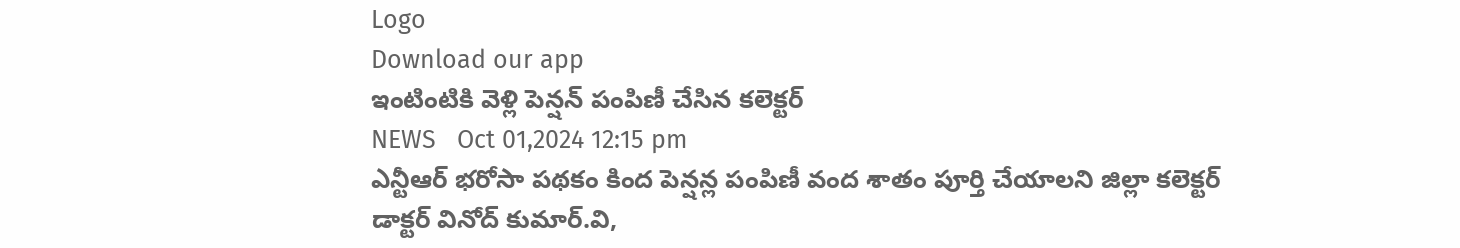Logo
Download our app
ఇంటింటికి వెళ్లి పెన్షన్ పంపిణీ చేసిన కలెక్టర్
NEWS   Oct 01,2024 12:15 pm
ఎన్టీఆర్ భరోసా పథకం కింద పెన్షన్ల పంపిణీ వంద శాతం పూర్తి చేయాలని జిల్లా కలెక్టర్ డాక్టర్ వినోద్ కుమార్.వి,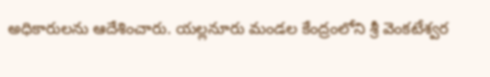అధికారులను ఆదేశించారు. యల్లనూరు మండల కేంద్రంలోని శ్రీ వెంకటేశ్వర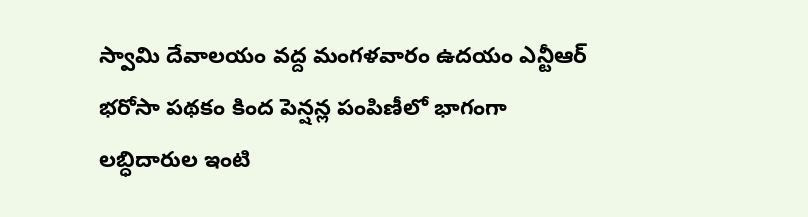స్వామి దేవాలయం వద్ద మంగళవారం ఉదయం ఎన్టీఆర్ భరోసా పథకం కింద పెన్షన్ల పంపిణీలో భాగంగా లబ్ధిదారుల ఇంటి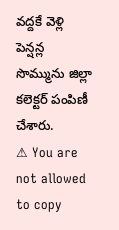వద్దకే వెళ్లి పెన్షన్ల సొమ్మును జిల్లా కలెక్టర్ పంపిణీ చేశారు.
⚠ You are not allowed to copy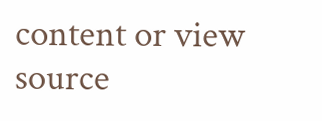content or view source